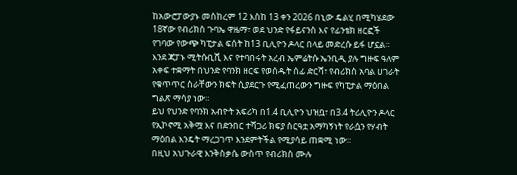ከአውሮፓውያኑ መስከረም 12 እስከ 13 ቀን 2026 በኒው ዴልሂ በሚካሄደው 18ኛው የብሪክስ ጉባኤ ዋዜማ፣ ወደ ህንድ የፋይናንስ እና የፊንቴክ ዘርፎች የገባው የውጭ ካፒታል ፍሰት ከ13 ቢሊዮን ዶላር በላይ መድረሱ ይፋ ሆኗል።
እንደ ጃፓኑ ሚትሱቢሺ እና የተባበሩት አረብ ኤምሬትሱ ኤንቢዲ ያሉ ግዙፍ ዓለም አቀፍ ተቋማት በህንድ የባንክ ዘርፍ የወሰዱት ሰፊ ድርሻ፣ የብሪክስ አባል ሀገራት የቁጥጥር ስራቸውን ክፍት ሲያደርጉ የሚፈጠረውን ግዙፍ የካፒታል ማዕበል ግልጽ ማሳያ ነው።
ይህ የህንድ የባንክ አብዮት አፍሪካ በ1.4 ቢሊዮን ህዝቧ፣ በ3.4 ትሪሊዮን ዶላር የኢኮኖሚ አቅሟ እና በድንበር ተሻጋሪ ክፍያ ስርዓቷ አማካኝነት የራሷን የሃብት ማዕበል እንዴት ማረጋገጥ እንደምትችል የሚያሳይ ጠቋሚ ነው።
በዚህ አህጉራዊ እንቅስቃሴ ውስጥ የብሪክስ ሙሉ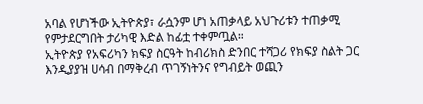አባል የሆነችው ኢትዮጵያ፣ ራሷንም ሆነ አጠቃላይ አህጉሪቱን ተጠቃሚ የምታደርግበት ታሪካዊ እድል ከፊቷ ተቀምጧል።
ኢትዮጵያ የአፍሪካን ክፍያ ስርዓት ከብሪክስ ድንበር ተሻጋሪ የክፍያ ስልት ጋር እንዲያያዝ ሀሳብ በማቅረብ ጥገኝነትንና የግብይት ወጪን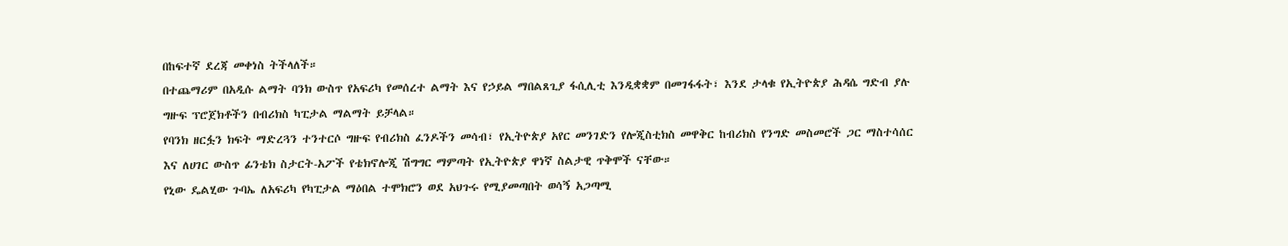በከፍተኛ ደረጃ መቀነስ ትችላለች።
በተጨማሪም በአዲሱ ልማት ባንክ ውስጥ የአፍሪካ የመሰረተ ልማት እና የኃይል ማበልጸጊያ ፋሲሊቲ እንዲቋቋም በመገፋፋት፣ እንደ ታላቁ የኢትዮጵያ ሕዳሴ ግድብ ያሉ ግዙፍ ፕሮጀክቶችን በብሪክስ ካፒታል ማልማት ይቻላል።
የባንክ ዘርፏን ክፍት ማድረጓን ተንተርሶ ግዙፍ የብሪክስ ፈንዶችን መሳብ፣ የኢትዮጵያ አየር መንገድን የሎጂስቲክስ መዋቅር ከብሪክስ የንግድ መስመሮች ጋር ማስተሳሰር እና ለሀገር ውስጥ ፊንቴክ ስታርት-አፖች የቴክኖሎጂ ሽግግር ማምጣት የኢትዮጵያ ዋነኛ ስልታዊ ጥቅሞች ናቸው።
የኒው ዴልሂው ጉባኤ ለአፍሪካ የካፒታል ማዕበል ተሞክሮን ወደ አህጉሩ የሚያመጣበት ወሳኝ አጋጣሚ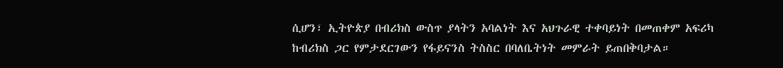ሲሆን፣ ኢትዮጵያ በብሪክስ ውስጥ ያላትን አባልነት እና አህጉራዊ ተቀባይነት በመጠቀም አፍሪካ ከብሪክስ ጋር የምታደርገውን የፋይናንስ ትስስር በባለቤትነት መምራት ይጠበቅባታል።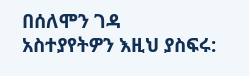በሰለሞን ገዳ
አስተያየትዎን እዚህ ያስፍሩ: